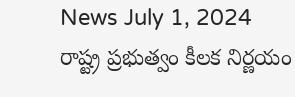News July 1, 2024
రాష్ట్ర ప్రభుత్వం కీలక నిర్ణయం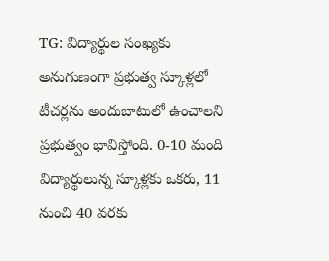TG: విద్యార్థుల సంఖ్యకు అనుగుణంగా ప్రభుత్వ స్కూళ్లలో టీచర్లను అందుబాటులో ఉంచాలని ప్రభుత్వం భావిస్తోంది. 0-10 మంది విద్యార్థులున్న స్కూళ్లకు ఒకరు, 11 నుంచి 40 వరకు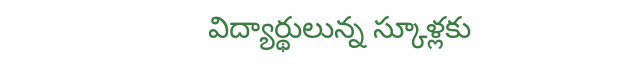విద్యార్థులున్న స్కూళ్లకు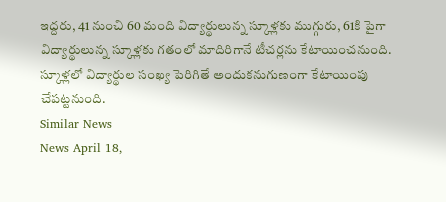ఇద్దరు, 41 నుంచి 60 మంది విద్యార్థులున్న స్కూళ్లకు ముగ్గురు, 61కి పైగా విద్యార్థులున్న స్కూళ్లకు గతంలో మాదిరిగానే టీచర్లను కేటాయించనుంది. స్కూళ్లలో విద్యార్థుల సంఖ్య పెరిగితే అందుకనుగుణంగా కేటాయింపు చేపట్టనుంది.
Similar News
News April 18,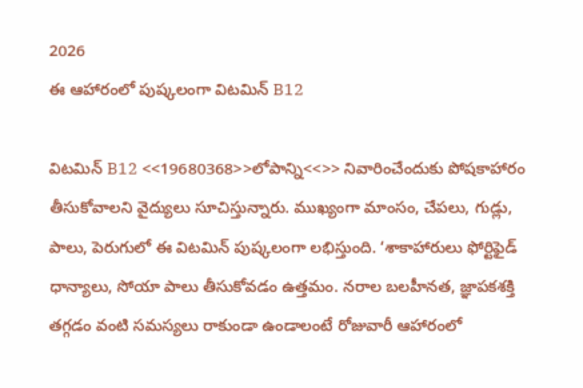2026
ఈ ఆహారంలో పుష్కలంగా విటమిన్ B12

విటమిన్ B12 <<19680368>>లోపాన్ని<<>> నివారించేందుకు పోషకాహారం తీసుకోవాలని వైద్యులు సూచిస్తున్నారు. ముఖ్యంగా మాంసం, చేపలు, గుడ్లు, పాలు, పెరుగులో ఈ విటమిన్ పుష్కలంగా లభిస్తుంది. ‘శాకాహారులు ఫోర్టిఫైడ్ ధాన్యాలు, సోయా పాలు తీసుకోవడం ఉత్తమం. నరాల బలహీనత, జ్ఞాపకశక్తి తగ్గడం వంటి సమస్యలు రాకుండా ఉండాలంటే రోజువారీ ఆహారంలో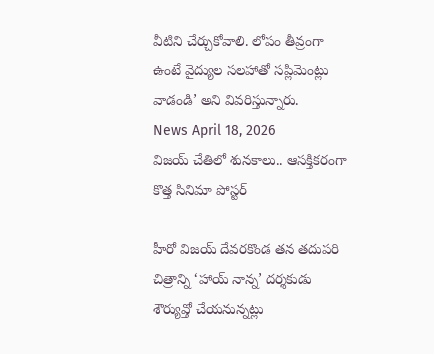వీటిని చేర్చుకోవాలి. లోపం తీవ్రంగా ఉంటే వైద్యుల సలహాతో సప్లిమెంట్లు వాడండి’ అని వివరిస్తున్నారు.
News April 18, 2026
విజయ్ చేతిలో శునకాలు.. ఆసక్తికరంగా కొత్త సినిమా పోస్టర్

హీరో విజయ్ దేవరకొండ తన తదుపరి చిత్రాన్ని ‘హాయ్ నాన్న’ దర్శకుడు శౌర్యువ్తో చేయనున్నట్లు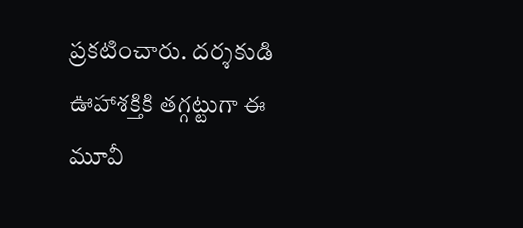ప్రకటించారు. దర్శకుడి ఊహాశక్తికి తగ్గట్టుగా ఈ మూవీ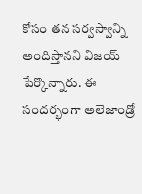కోసం తన సర్వస్వాన్ని అందిస్తానని విజయ్ పేర్కొన్నారు. ఈ సందర్భంగా అలెజాండ్రో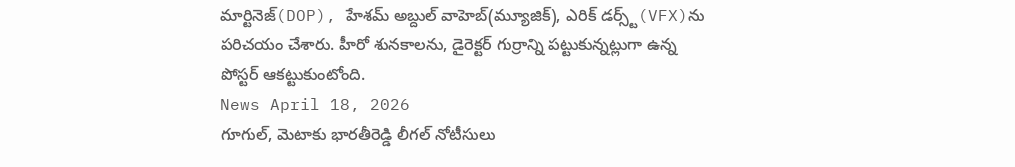మార్టినెజ్(DOP), హేశమ్ అబ్దుల్ వాహెబ్(మ్యూజిక్), ఎరిక్ డర్స్ట్(VFX)ను పరిచయం చేశారు. హీరో శునకాలను, డైరెక్టర్ గుర్రాన్ని పట్టుకున్నట్లుగా ఉన్న పోస్టర్ ఆకట్టుకుంటోంది.
News April 18, 2026
గూగుల్, మెటాకు భారతీరెడ్డి లీగల్ నోటీసులు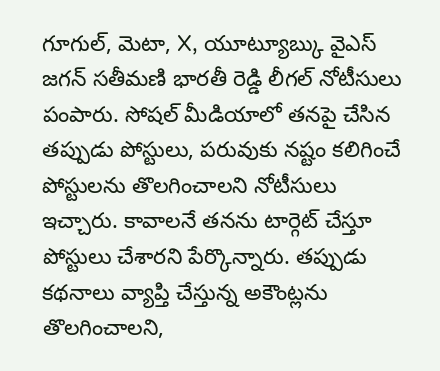గూగుల్, మెటా, X, యూట్యూబ్కు వైఎస్ జగన్ సతీమణి భారతీ రెడ్డి లీగల్ నోటీసులు పంపారు. సోషల్ మీడియాలో తనపై చేసిన తప్పుడు పోస్టులు, పరువుకు నష్టం కలిగించే పోస్టులను తొలగించాలని నోటీసులు ఇచ్చారు. కావాలనే తనను టార్గెట్ చేస్తూ పోస్టులు చేశారని పేర్కొన్నారు. తప్పుడు కథనాలు వ్యాప్తి చేస్తున్న అకౌంట్లను తొలగించాలని,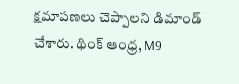క్షమాపణలు చెప్పాలని డిమాండ్ చేశారు. థింక్ ఆంధ్ర, M9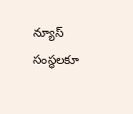న్యూస్ సంస్థలకూ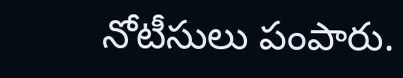నోటీసులు పంపారు.